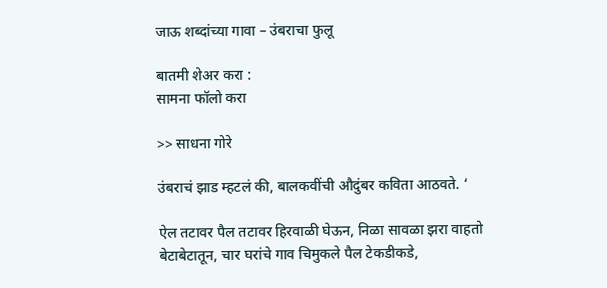जाऊ शब्दांच्या गावा – उंबराचा फुलू

बातमी शेअर करा :
सामना फॉलो करा

>> साधना गोरे

उंबराचं झाड म्हटलं की, बालकवींची औदुंबर कविता आठवते. ‘

ऐल तटावर पैल तटावर हिरवाळी घेऊन, निळा सावळा झरा वाहतो बेटाबेटातून, चार घरांचे गाव चिमुकले पैल टेकडीकडे,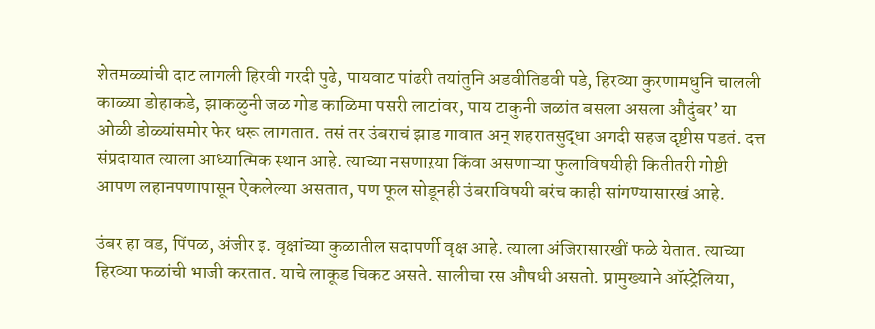शेतमळ्यांची दाट लागली हिरवी गरदी पुढे, पायवाट पांढरी तयांतुनि अडवीतिडवी पडे, हिरव्या कुरणामधुनि चालली काळ्या डोहाकडे, झाकळुनी जळ गोड काळिमा पसरी लाटांवर, पाय टाकुनी जळांत बसला असला औदुंबर’ या ओळी डोळ्यांसमोर फेर धरू लागतात. तसं तर उंबराचं झाड गावात अन् शहरातसुद्धा अगदी सहज दृष्टीस पडतं. दत्त संप्रदायात त्याला आध्यात्मिक स्थान आहे. त्याच्या नसणाऱया किंवा असणाऱ्या फुलाविषयीही कितीतरी गोष्टी आपण लहानपणापासून ऐकलेल्या असतात, पण फूल सोडूनही उंबराविषयी बरंच काही सांगण्यासारखं आहे.

उंबर हा वड, पिंपळ, अंजीर इ. वृक्षांच्या कुळातील सदापर्णी वृक्ष आहे. त्याला अंजिरासारखीं फळे येतात. त्याच्या हिरव्या फळांची भाजी करतात. याचे लाकूड चिकट असते. सालीचा रस औषधी असतो. प्रामुख्याने ऑस्ट्रेलिया,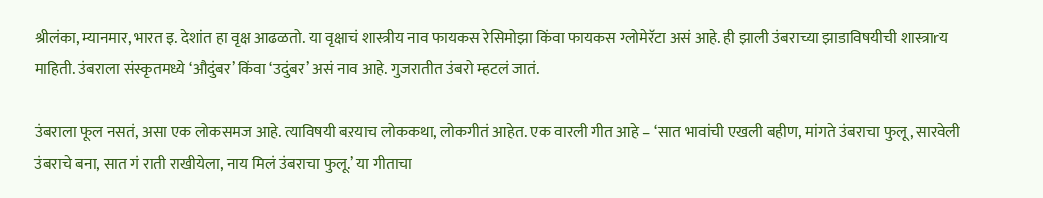श्रीलंका, म्यानमार, भारत इ. देशांत हा वृक्ष आढळतो. या वृक्षाचं शास्त्रीय नाव फायकस रेसिमोझा किंवा फायकस ग्लोमेरॅटा असं आहे. ही झाली उंबराच्या झाडाविषयीची शास्त्राrय माहिती. उंबराला संस्कृतमध्ये ‘औदुंबर’ किंवा ‘उदुंबर’ असं नाव आहे. गुजरातीत उंबरो म्हटलं जातं.

उंबराला फूल नसतं, असा एक लोकसमज आहे. त्याविषयी बऱयाच लोककथा, लोकगीतं आहेत. एक वारली गीत आहे – ‘सात भावांची एखली बहीण, मांगते उंबराचा फुलू, सारवेली उंबराचे बना, सात गं राती राखीयेला, नाय मिलं उंबराचा फुलू.’ या गीताचा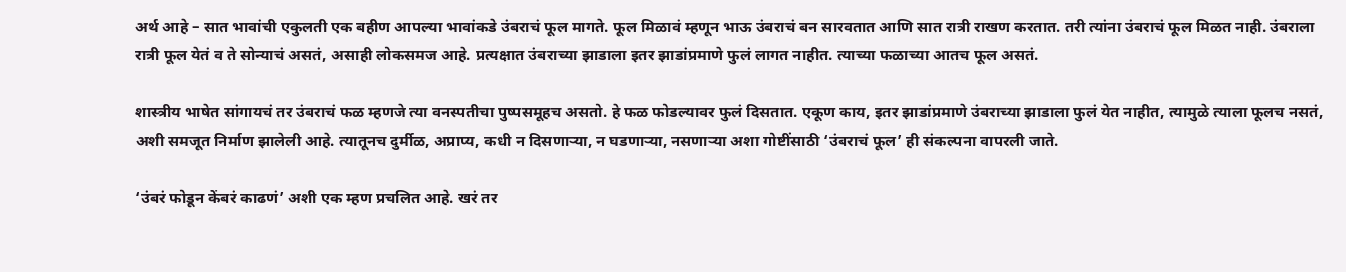अर्थ आहे – सात भावांची एकुलती एक बहीण आपल्या भावांकडे उंबराचं फूल मागते. फूल मिळावं म्हणून भाऊ उंबराचं बन सारवतात आणि सात रात्री राखण करतात. तरी त्यांना उंबराचं फूल मिळत नाही. उंबराला रात्री फूल येतं व ते सोन्याचं असतं, असाही लोकसमज आहे. प्रत्यक्षात उंबराच्या झाडाला इतर झाडांप्रमाणे फुलं लागत नाहीत. त्याच्या फळाच्या आतच फूल असतं.

शास्त्रीय भाषेत सांगायचं तर उंबराचं फळ म्हणजे त्या वनस्पतीचा पुष्पसमूहच असतो. हे फळ फोडल्यावर फुलं दिसतात. एकूण काय, इतर झाडांप्रमाणे उंबराच्या झाडाला फुलं येत नाहीत, त्यामुळे त्याला फूलच नसतं, अशी समजूत निर्माण झालेली आहे. त्यातूनच दुर्मीळ, अप्राप्य, कधी न दिसणाऱ्या, न घडणाऱ्या, नसणाऱ्या अशा गोष्टींसाठी ‘उंबराचं फूल’ ही संकल्पना वापरली जाते.

‘उंबरं फोडून केंबरं काढणं’ अशी एक म्हण प्रचलित आहे. खरं तर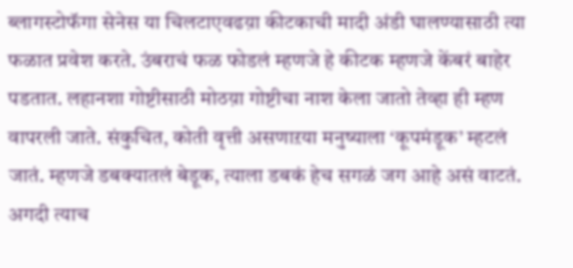ब्लागस्टोफॅगा सेनेस या चिलटाएवढय़ा कीटकाची मादी अंडी घालण्यासाठी त्या फळात प्रवेश करते. उंबराचं फळ फोडलं म्हणजे हे कीटक म्हणजे केंबरं बाहेर पडतात. लहानशा गोष्टीसाठी मोठय़ा गोष्टीचा नाश केला जातो तेव्हा ही म्हण वापरली जाते. संकुचित, कोती वृत्ती असणाऱया मनुष्याला ‘कूपमंडूक’ म्हटलं जातं. म्हणजे डबक्यातलं बेडूक, त्याला डबकं हेच सगळं जग आहे असं वाटतं. अगदी त्याच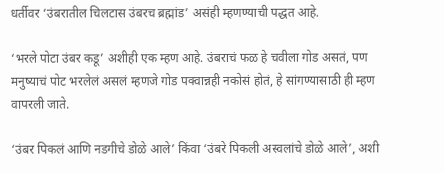धर्तीवर ‘उंबरातील चिलटास उंबरच ब्रह्मांड’ असंही म्हणण्याची पद्धत आहे.

‘भरले पोटा उंबर कडू’ अशीही एक म्हण आहे. उंबराचं फळ हे चवीला गोड असतं, पण मनुष्याचं पोट भरलेलं असलं म्हणजे गोड पक्वान्नही नकोसं होतं, हे सांगण्यासाठी ही म्हण वापरली जाते.

‘उंबर पिकलं आणि नडगीचे डोळे आले’ किंवा ‘उंबरे पिकली अस्वलांचे डोळे आले’, अशी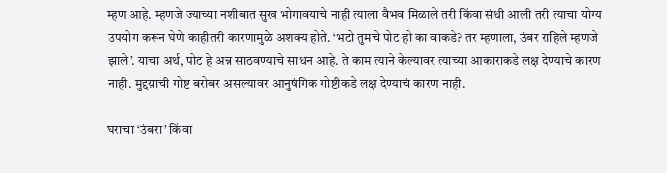म्हण आहे. म्हणजे ज्याच्या नशीबात सुख भोगावयाचे नाही त्याला वैभव मिळाले तरी किंवा संधी आली तरी त्याचा योग्य उपयोग करून घेणे काहीतरी कारणामुळे अशक्य होते. ‘भटो तुमचे पोट हो का वाकडे? तर म्हणाला, उंबर राहिले म्हणजे झाले’. याचा अर्थ, पोट हे अन्न साठवण्याचे साधन आहे. ते काम त्याने केल्यावर त्याच्या आकाराकडे लक्ष देण्याचे कारण नाही. मुद्दय़ाची गोष्ट बरोबर असल्यावर आनुषंगिक गोष्टीकडे लक्ष देण्याचं कारण नाही.

घराचा ‘उंबरा’ किंवा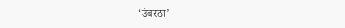‘उंबरठा’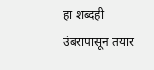हा शब्दही उंबरापासून तयार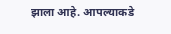झाला आहे. आपल्याकडे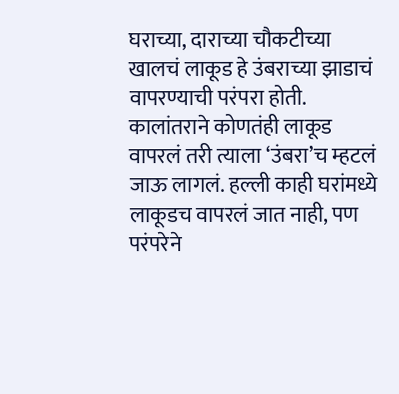घराच्या, दाराच्या चौकटीच्या खालचं लाकूड हे उंबराच्या झाडाचं वापरण्याची परंपरा होती. कालांतराने कोणतंही लाकूड वापरलं तरी त्याला ‘उंबरा’च म्हटलं जाऊ लागलं. हल्ली काही घरांमध्ये लाकूडच वापरलं जात नाही, पण परंपरेने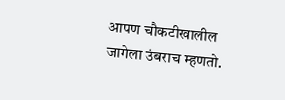आपण चौकटीखालील जागेला उंबराच म्हणतो.